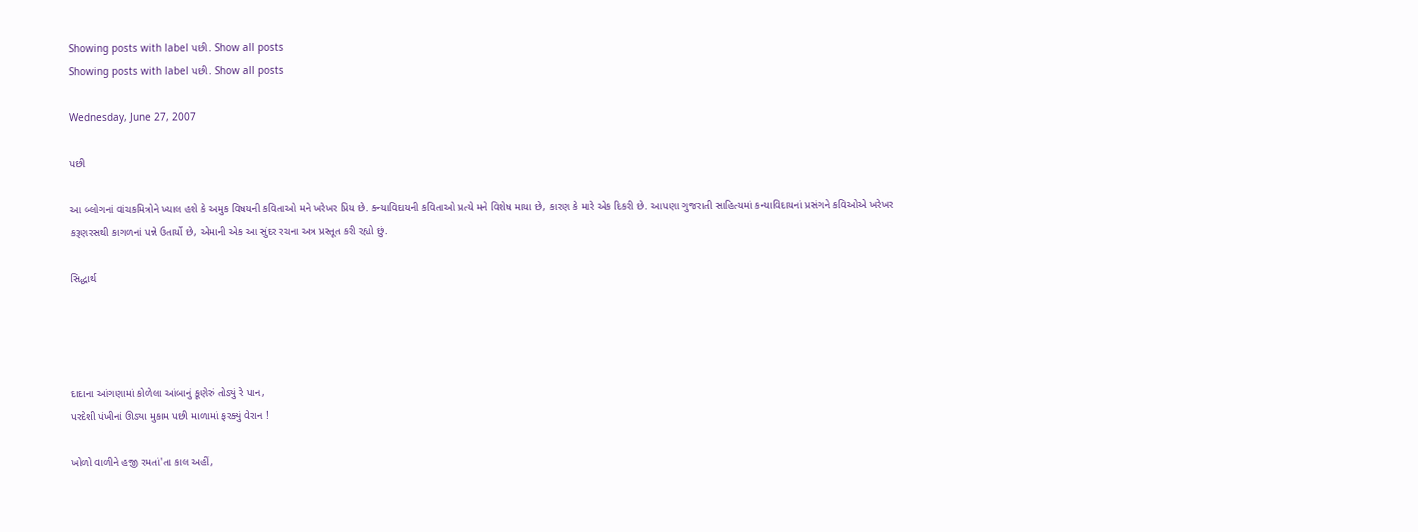Showing posts with label પછી. Show all posts
Showing posts with label પછી. Show all posts

Wednesday, June 27, 2007

પછી

આ બ્લોગનાં વાંચકમિત્રોને ખ્યાલ હશે કે અમુક વિષયની કવિતાઓ મને ખરેખર પ્રિય છે. ક્ન્યાવિદાયની કવિતાઓ પ્રત્યે મને વિશેષ માયા છે, કારણ કે મારે એક દિકરી છે. આપણા ગુજરાતી સાહિત્યમાં કન્યાવિદાયનાં પ્રસંગને કવિઓએ ખરેખર કરૂણરસથી કાગળનાં પન્ને ઉતાર્યો છે, એમાની એક આ સુંદર રચના અત્ર પ્રસ્તૂત કરી રહ્યો છું.

સિદ્ધાર્થ




દાદાના આંગણામાં કોળેલા આંબાનું કૂણેરું તોડ્યું રે પાન,
પરદેશી પંખીનાં ઊડ્યા મુકામ પછી માળામાં ફરક્યું વેરાન !

ખોળો વાળીને હજી રમતાં'તા કાલ અહીં,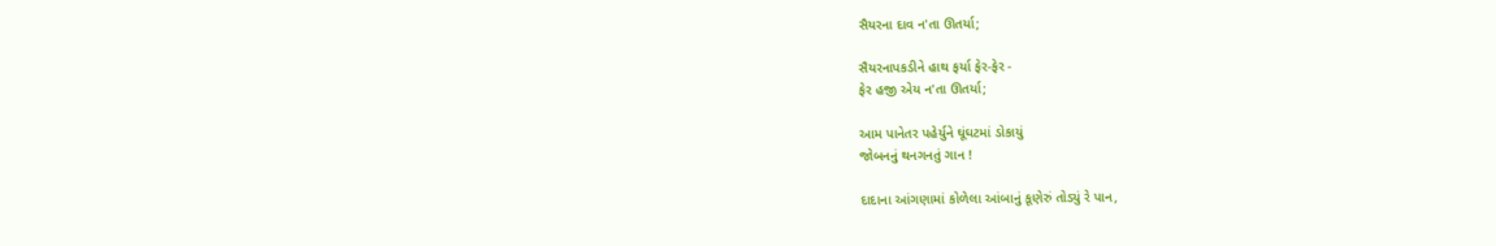સૈયરના દાવ ન'તા ઊતર્યા;

સૈયરનાપકડીને હાથ ફર્યા ફેર-ફેર -
ફેર હજી એય ન'તા ઊતર્યા;

આમ પાનેતર પહેર્યુને ઘૂંઘટમાં ડોકાયું
જોબનનું થનગનતું ગાન !

દાદાના આંગણામાં કોળેલા આંબાનું કૂણેરું તોડ્યું રે પાન,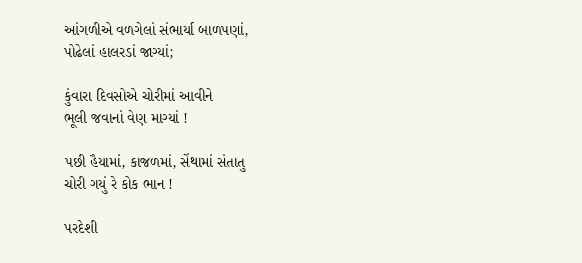આંગળીએ વળગેલાં સંભાર્યા બાળપણાં,
પોઢેલાં હાલરડાં જાગ્યાં;

કુંવારા દિવસોએ ચોરીમાં આવીને
ભૂલી જવાનાં વેણ માગ્યાં !

પછી હૈયામાં, કાજળમાં, સેંથામાં સંતાતુ
ચોરી ગયું રે કોક ભાન !

પરદેશી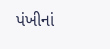પંખીનાં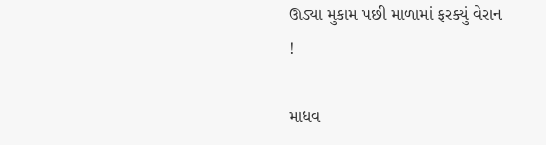ઊડ્યા મુકામ પછી માળામાં ફરક્યું વેરાન !

માધવ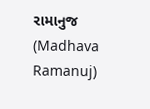રામાનુજ (Madhava Ramanuj)